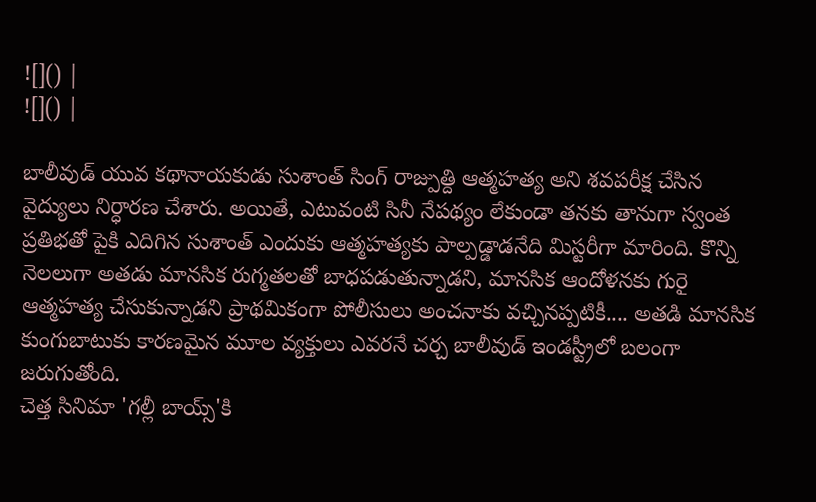![]() |
![]() |

బాలీవుడ్ యువ కథానాయకుడు సుశాంత్ సింగ్ రాజ్పుత్ది ఆత్మహత్య అని శవపరీక్ష చేసిన వైద్యులు నిర్ధారణ చేశారు. అయితే, ఎటువంటి సినీ నేపథ్యం లేకుండా తనకు తానుగా స్వంత ప్రతిభతో పైకి ఎదిగిన సుశాంత్ ఎందుకు ఆత్మహత్యకు పాల్పడ్డాడనేది మిస్టరీగా మారింది. కొన్ని నెలలుగా అతడు మానసిక రుగ్మతలతో బాధపడుతున్నాడని, మానసిక ఆందోళనకు గురై ఆత్మహత్య చేసుకున్నాడని ప్రాథమికంగా పోలీసులు అంచనాకు వచ్చినప్పటికీ.... అతడి మానసిక కుంగుబాటుకు కారణమైన మూల వ్యక్తులు ఎవరనే చర్చ బాలీవుడ్ ఇండస్ట్రీలో బలంగా జరుగుతోంది.
చెత్త సినిమా 'గల్లీ బాయ్స్'కి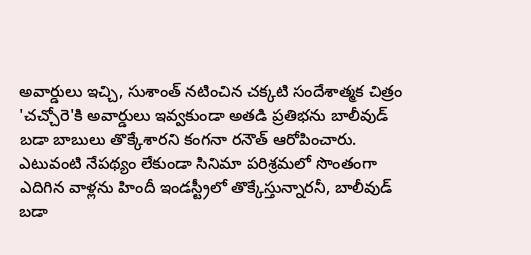అవార్డులు ఇచ్చి, సుశాంత్ నటించిన చక్కటి సందేశాత్మక చిత్రం 'చచ్చోరె'కి అవార్డులు ఇవ్వకుండా అతడి ప్రతిభను బాలీవుడ్ బడా బాబులు తొక్కేశారని కంగనా రనౌత్ ఆరోపించారు. ఎటువంటి నేపథ్యం లేకుండా సినిమా పరిశ్రమలో సొంతంగా ఎదిగిన వాళ్లను హిందీ ఇండస్ట్రీలో తొక్కేస్తున్నారనీ, బాలీవుడ్ బడా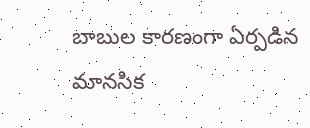బాబుల కారణంగా ఏర్పడిన మానసిక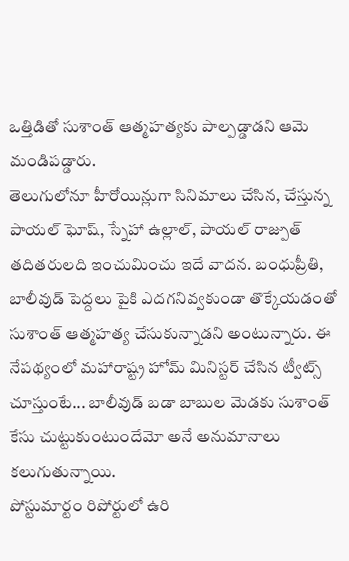ఒత్తిడితో సుశాంత్ ఆత్మహత్యకు పాల్పడ్డాడని ఆమె మండిపడ్డారు.
తెలుగులోనూ హీరోయిన్లుగా సినిమాలు చేసిన, చేస్తున్న పాయల్ ఘోష్, స్నేహా ఉల్లాల్, పాయల్ రాజ్పుత్ తదితరులది ఇంచుమించు ఇదే వాదన. బంధుప్రీతి, బాలీవుడ్ పెద్దలు పైకి ఎదగనివ్వకుండా తొక్కేయడంతో సుశాంత్ ఆత్మహత్య చేసుకున్నాడని అంటున్నారు. ఈ నేపథ్యంలో మహారాష్ట్ర హోమ్ మినిస్టర్ చేసిన ట్వీట్స్ చూస్తుంటే... బాలీవుడ్ బడా బాబుల మెడకు సుశాంత్ కేసు చుట్టుకుంటుందేమో అనే అనుమానాలు కలుగుతున్నాయి.
పోస్టుమార్టం రిపోర్టులో ఉరి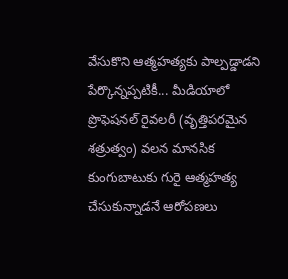వేసుకొని ఆత్మహత్యకు పాల్పడ్డాడని పేర్కొన్నప్పటికీ... మీడియాలో ప్రొఫెషనల్ రైవలరీ (వృత్తిపరమైన శత్రుత్వం) వలన మానసిక కుంగుబాటుకు గురై ఆత్మహత్య చేసుకున్నాడనే ఆరోపణలు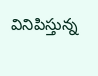వినిపిస్తున్న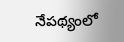నేపథ్యంలో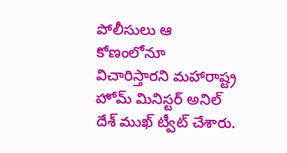పోలీసులు ఆ కోణంలోనూ విచారిస్తారని మహారాష్ట్ర హోమ్ మినిస్టర్ అనిల్ దేశ్ ముఖ్ ట్వీట్ చేశారు.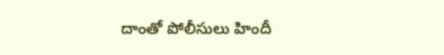దాంతో పోలీసులు హిందీ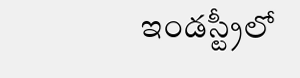ఇండస్ట్రీలో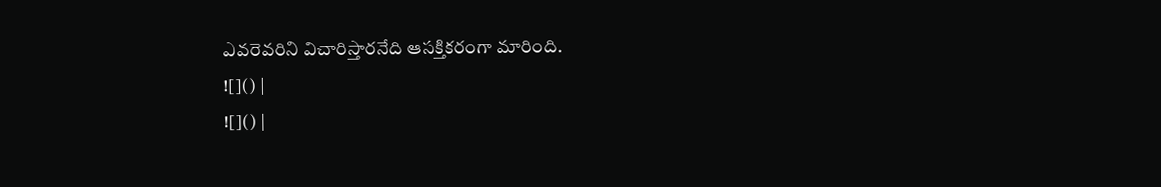ఎవరెవరిని విచారిస్తారనేది ఆసక్తికరంగా మారింది.
![]() |
![]() |